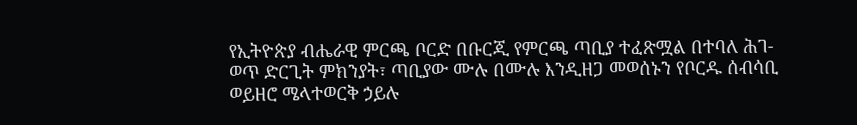የኢትዮጵያ ብሔራዊ ምርጫ ቦርድ በቡርጂ የምርጫ ጣቢያ ተፈጽሟል በተባለ ሕገ-ወጥ ድርጊት ምክንያት፣ ጣቢያው ሙሉ በሙሉ እንዲዘጋ መወሰኑን የቦርዱ ሰብሳቢ ወይዘሮ ሜላተወርቅ ኃይሉ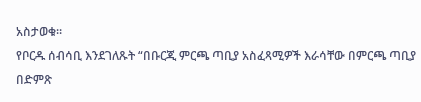አስታወቁ።
የቦርዱ ሰብሳቢ እንደገለጹት “በቡርጂ ምርጫ ጣቢያ አስፈጻሚዎች እራሳቸው በምርጫ ጣቢያ በድምጽ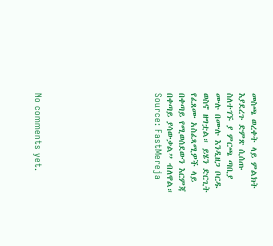መስጫ ወረቀት ላይ ምልክት እያደረጉ ድምጽ ሲሰጡ ስለተገኙ ያ ምርጫ ጣቢያ ሙሉ በሙሉ እንዲዘጋ ቦርዱ ወስኖ ዘግቷል። ይሄን ድርጊት የፈጸሙ አስፈጻሚዎች ላይ በቀጣይ የሚወሰደውን እርምጃ በቀጣይ ያሳውቃል” ብለዋል።
Source: FastMereja









No comments yet.